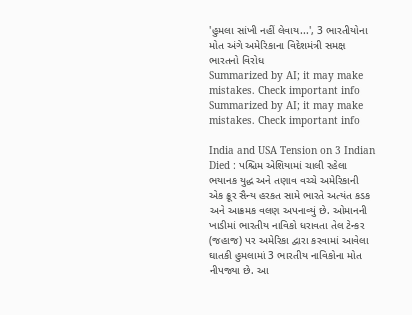'હુમલા સાંખી નહીં લેવાય...', 3 ભારતીયોના મોત અંગે અમેરિકાના વિદેશમંત્રી સમક્ષ ભારતનો વિરોધ
Summarized by AI; it may make mistakes. Check important info
Summarized by AI; it may make mistakes. Check important info

India and USA Tension on 3 Indian Died : પશ્ચિમ એશિયામાં ચાલી રહેલા ભયાનક યુદ્ધ અને તણાવ વચ્ચે અમેરિકાની એક ક્રૂર સૈન્ય હરકત સામે ભારતે અત્યંત કડક અને આક્રમક વલણ અપનાવ્યું છે. ઓમાનની ખાડીમાં ભારતીય નાવિકો ધરાવતા તેલ ટેન્કર (જહાજ) પર અમેરિકા દ્વારા કરવામાં આવેલા ઘાતકી હુમલામાં 3 ભારતીય નાવિકોના મોત નીપજ્યા છે. આ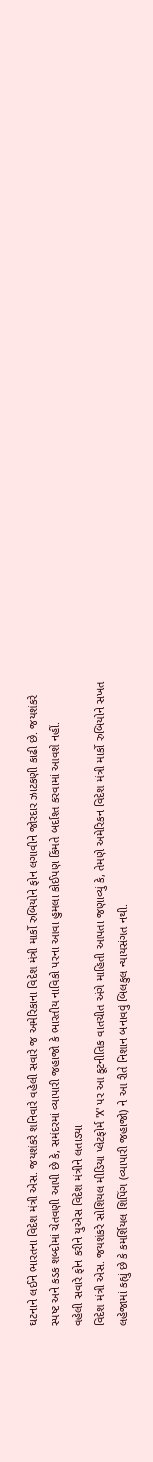ઘટનાને લઈને ભારતના વિદેશ મંત્રી એસ. જયશંકરે શનિવારે વહેલી સવારે જ અમેરિકાના વિદેશ મંત્રી માર્કો રુબિયોને ફોન લગાવીને જોરદાર ઝાટકણી કાઢી છે. જયશંકરે સ્પષ્ટ અને કડક શબ્દોમાં ચેતવણી આપી છે કે, સમંદરમાં વ્યાપારી જહાજો કે ભારતીય નાવિકો પરના આવા હુમલા કોઈપણ કિંમતે બર્દાશ્ત કરવામાં આવશે નહીં.
વહેલી સવારે ફોન કરીને યુએસ વિદેશ મંત્રીને લતાડ્યા
વિદેશ મંત્રી એસ. જયશંકરે સોશિયલ મીડિયા પ્લેટફોર્મ 'X' પર આ કૂટનીતિક વાતચીત અંગે માહિતી આપતા જણાવ્યું કે, તેમણે અમેરિકન વિદેશ મંત્રી માર્કો રુબિયોને સખત લહેજામાં કહ્યું છે કે કમર્શિયલ શિપિંગ (વ્યાપારી જહાજો) ને આ રીતે નિશાન બનાવવું બિલકુલ ન્યાયસંગત નથી.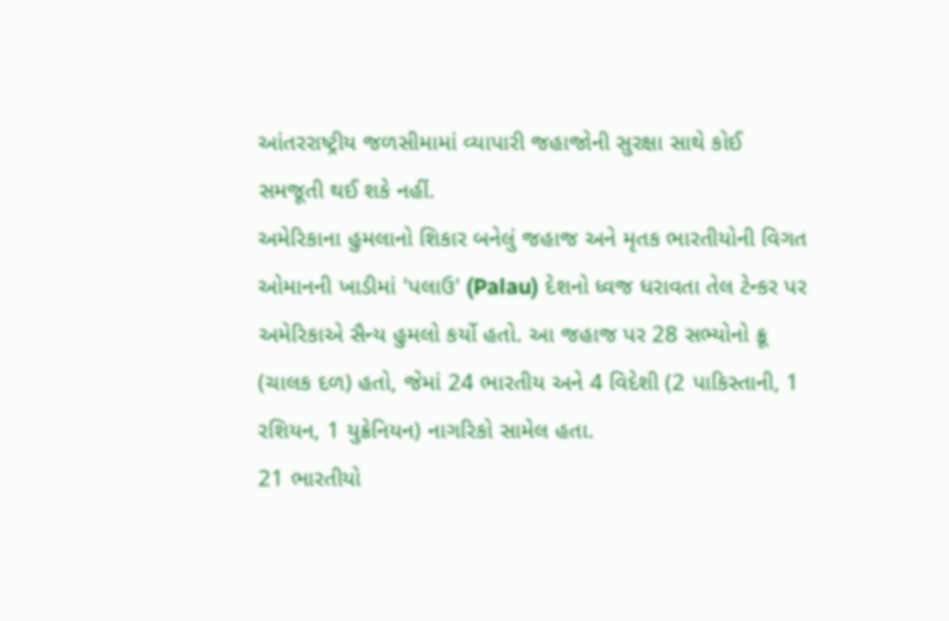આંતરરાષ્ટ્રીય જળસીમામાં વ્યાપારી જહાજોની સુરક્ષા સાથે કોઈ સમજૂતી થઈ શકે નહીં.
અમેરિકાના હુમલાનો શિકાર બનેલું જહાજ અને મૃતક ભારતીયોની વિગત
ઓમાનની ખાડીમાં 'પલાઉ' (Palau) દેશનો ધ્વજ ધરાવતા તેલ ટેન્કર પર અમેરિકાએ સૈન્ય હુમલો કર્યો હતો. આ જહાજ પર 28 સભ્યોનો ક્રૂ (ચાલક દળ) હતો, જેમાં 24 ભારતીય અને 4 વિદેશી (2 પાકિસ્તાની, 1 રશિયન, 1 યુક્રેનિયન) નાગરિકો સામેલ હતા.
21 ભારતીયો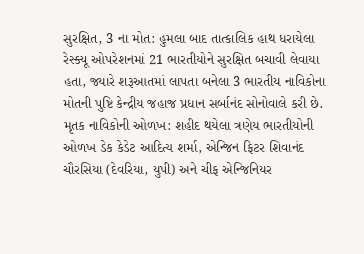સુરક્ષિત, 3 ના મોત: હુમલા બાદ તાત્કાલિક હાથ ધરાયેલા રેસ્ક્યૂ ઓપરેશનમાં 21 ભારતીયોને સુરક્ષિત બચાવી લેવાયા હતા, જ્યારે શરૂઆતમાં લાપતા બનેલા 3 ભારતીય નાવિકોના મોતની પુષ્ટિ કેન્દ્રીય જહાજ પ્રધાન સર્બાનંદ સોનોવાલે કરી છે.
મૃતક નાવિકોની ઓળખ: શહીદ થયેલા ત્રણેય ભારતીયોની ઓળખ ડેક કેડેટ આદિત્ય શર્મા, એન્જિન ફિટર શિવાનંદ ચૌરસિયા (દેવરિયા, યુપી) અને ચીફ એન્જિનિયર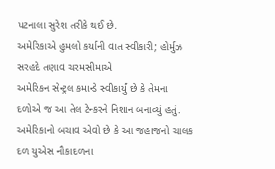પટનાલા સુરેશ તરીકે થઈ છે.
અમેરિકાએ હુમલો કર્યાની વાત સ્વીકારી; હોર્મુઝ સરહદે તણાવ ચરમસીમાએ
અમેરિકન સેન્ટ્રલ કમાન્ડે સ્વીકાર્યું છે કે તેમના દળોએ જ આ તેલ ટેન્કરને નિશાન બનાવ્યું હતું. અમેરિકાનો બચાવ એવો છે કે આ જહાજનો ચાલક દળ યુએસ નૌકાદળના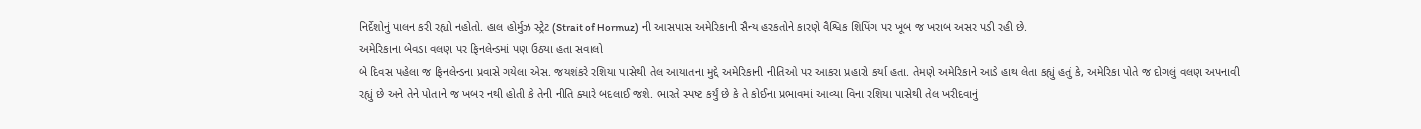નિર્દેશોનું પાલન કરી રહ્યો નહોતો. હાલ હોર્મુઝ સ્ટ્રેટ (Strait of Hormuz) ની આસપાસ અમેરિકાની સૈન્ય હરકતોને કારણે વૈશ્વિક શિપિંગ પર ખૂબ જ ખરાબ અસર પડી રહી છે.
અમેરિકાના બેવડા વલણ પર ફિનલેન્ડમાં પણ ઉઠ્યા હતા સવાલો
બે દિવસ પહેલા જ ફિનલેન્ડના પ્રવાસે ગયેલા એસ. જયશંકરે રશિયા પાસેથી તેલ આયાતના મુદ્દે અમેરિકાની નીતિઓ પર આકરા પ્રહારો કર્યા હતા. તેમણે અમેરિકાને આડે હાથ લેતા કહ્યું હતું કે, અમેરિકા પોતે જ દોગલું વલણ અપનાવી રહ્યું છે અને તેને પોતાને જ ખબર નથી હોતી કે તેની નીતિ ક્યારે બદલાઈ જશે. ભારતે સ્પષ્ટ કર્યું છે કે તે કોઈના પ્રભાવમાં આવ્યા વિના રશિયા પાસેથી તેલ ખરીદવાનું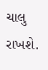ચાલુ રાખશે.